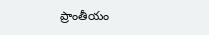ప్రాంతీయం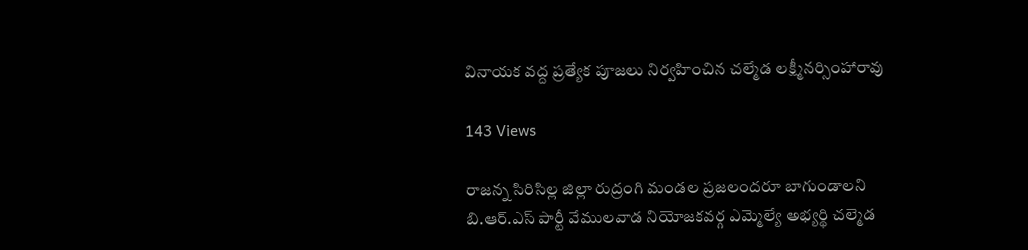వినాయక వద్ద ప్రత్యేక పూజలు నిర్వహించిన చల్మేడ లక్ష్మీనర్సింహారావు

143 Views

రాజన్న సిరిసిల్ల జిల్లా రుద్రంగి మండల ప్రజలందరూ బాగుండాలని బి.ఆర్.ఎస్ పార్టీ వేములవాడ నియోజకవర్గ ఎమ్మెల్యే అభ్యర్థి చల్మెడ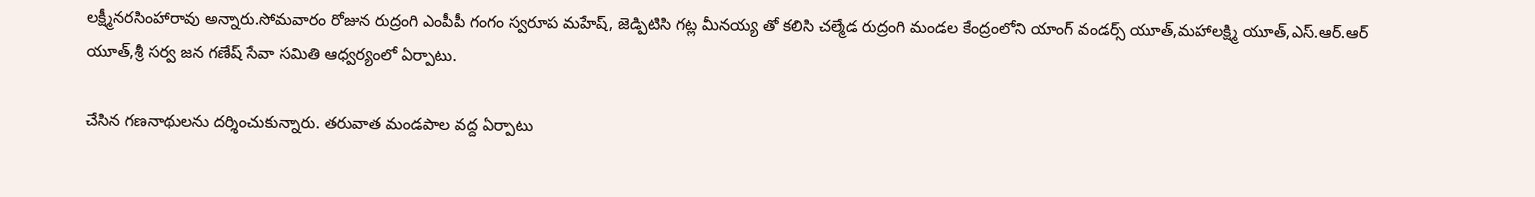లక్ష్మీనరసింహారావు అన్నారు.సోమవారం రోజున రుద్రంగి ఎంపీపీ గంగం స్వరూప మహేష్, జెడ్పిటిసి గట్ల మీనయ్య తో కలిసి చల్మేడ రుద్రంగి మండల కేంద్రంలోని యాంగ్ వండర్స్ యూత్,మహాలక్ష్మి యూత్,ఎస్.ఆర్.ఆర్ యూత్,శ్రీ సర్వ జన గణేష్ సేవా సమితి ఆధ్వర్యంలో ఏర్పాటు.

చేసిన గణనాథులను దర్శించుకున్నారు. తరువాత మండపాల వద్ద ఏర్పాటు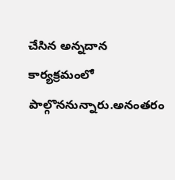చేసిన అన్నదాన కార్యక్రమంలో పాల్గొననున్నారు.అనంతరం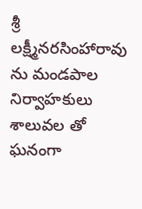శ్రీ లక్ష్మీనరసింహారావు ను మండపాల నిర్వాహకులు శాలువల తో ఘనంగా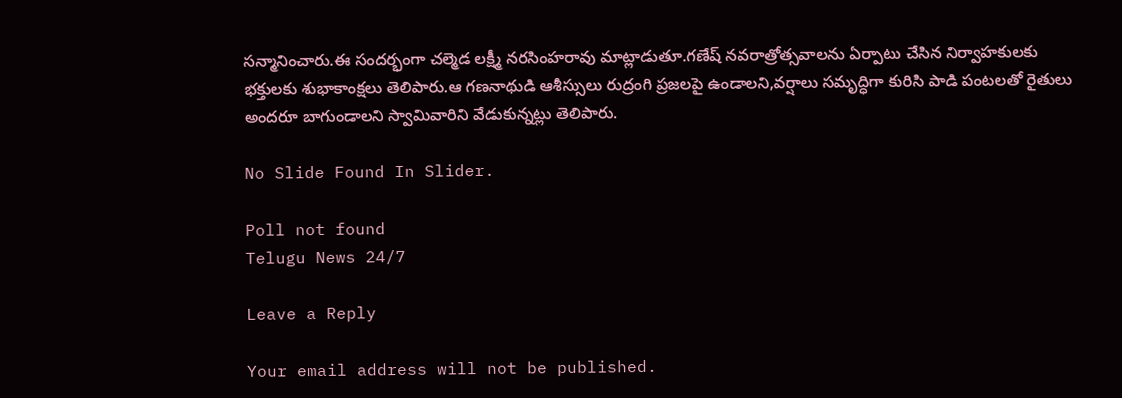సన్మానించారు.ఈ సందర్భంగా చల్మెడ లక్ష్మీ నరసింహరావు మాట్లాడుతూ.గణేష్ నవరాత్రోత్సవాలను ఏర్పాటు చేసిన నిర్వాహకులకు భక్తులకు శుభాకాంక్షలు తెలిపారు.ఆ గణనాథుడి ఆశీస్సులు రుద్రంగి ప్రజలపై ఉండాలని,వర్షాలు సమృద్ధిగా కురిసి పాడి పంటలతో రైతులు అందరూ బాగుండాలని స్వామివారిని వేడుకున్నట్లు తెలిపారు.

No Slide Found In Slider.

Poll not found
Telugu News 24/7

Leave a Reply

Your email address will not be published.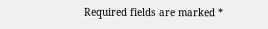Required fields are marked *